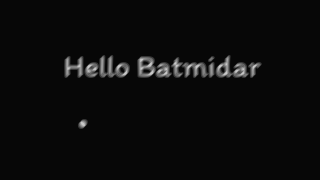Hello Batmidar
  •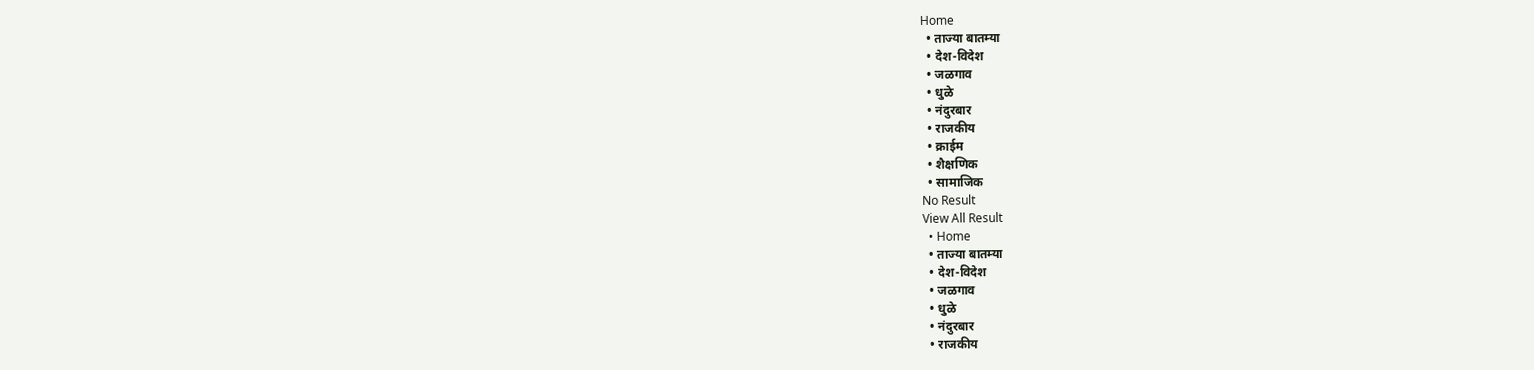Home
  • ताज्या बातम्या
  • देश-विदेश
  • जळगाव
  • धुळे
  • नंदुरबार
  • राजकीय
  • क्राईम
  • शैक्षणिक
  • सामाजिक
No Result
View All Result
  • Home
  • ताज्या बातम्या
  • देश-विदेश
  • जळगाव
  • धुळे
  • नंदुरबार
  • राजकीय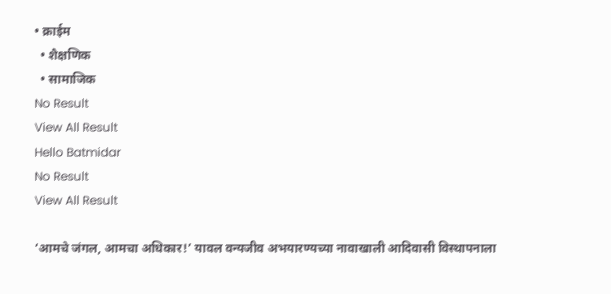• क्राईम
  • शैक्षणिक
  • सामाजिक
No Result
View All Result
Hello Batmidar
No Result
View All Result

‘आमचे जंगल, आमचा अधिकार!’ यावल वन्यजीव अभयारण्यच्या नावाखाली आदिवासी विस्थापनाला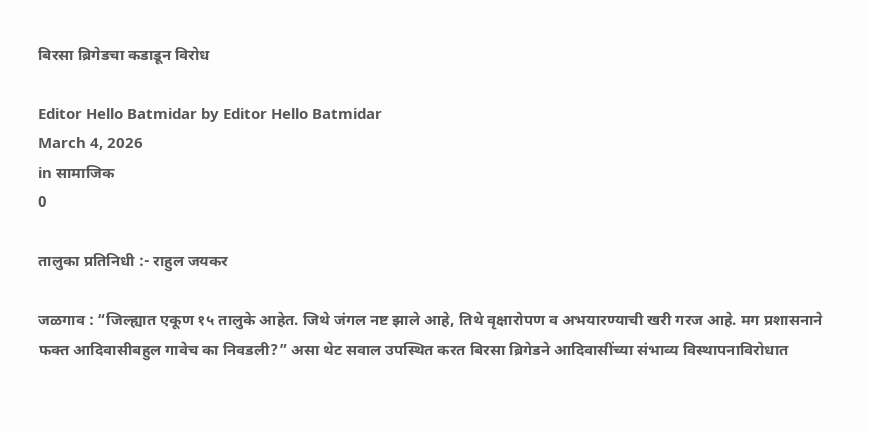बिरसा ब्रिगेडचा कडाडून विरोध

Editor Hello Batmidar by Editor Hello Batmidar
March 4, 2026
in सामाजिक
0

तालुका प्रतिनिधी :- राहुल जयकर

जळगाव : “जिल्ह्यात एकूण १५ तालुके आहेत. जिथे जंगल नष्ट झाले आहे, तिथे वृक्षारोपण व अभयारण्याची खरी गरज आहे. मग प्रशासनाने फक्त आदिवासीबहुल गावेच का निवडली?” असा थेट सवाल उपस्थित करत बिरसा ब्रिगेडने आदिवासींच्या संभाव्य विस्थापनाविरोधात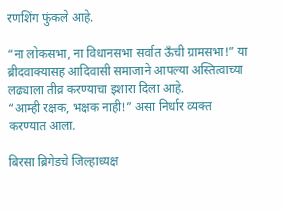रणशिंग फुंकले आहे.

“ना लोकसभा, ना विधानसभा सर्वात ऊँची ग्रामसभा!” या ब्रीदवाक्यासह आदिवासी समाजाने आपल्या अस्तित्वाच्या लढ्याला तीव्र करण्याचा इशारा दिला आहे.
“आम्ही रक्षक, भक्षक नाही!” असा निर्धार व्यक्त करण्यात आला.

बिरसा ब्रिगेडचे जिल्हाध्यक्ष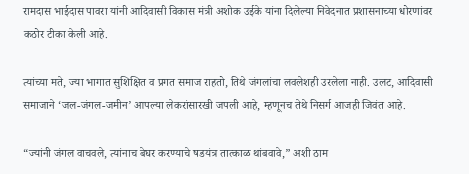रामदास भाईदास पावरा यांनी आदिवासी विकास मंत्री अशोक उईके यांना दिलेल्या निवेदनात प्रशासनाच्या धोरणांवर कठोर टीका केली आहे.

त्यांच्या मते, ज्या भागात सुशिक्षित व प्रगत समाज राहतो, तिथे जंगलांचा लवलेशही उरलेला नाही. उलट, आदिवासी समाजाने ‘जल-जंगल-जमीन’ आपल्या लेकरांसारखी जपली आहे, म्हणूनच तेथे निसर्ग आजही जिवंत आहे.

“ज्यांनी जंगल वाचवले, त्यांनाच बेघर करण्याचे षडयंत्र तात्काळ थांबवावे,” अशी ठाम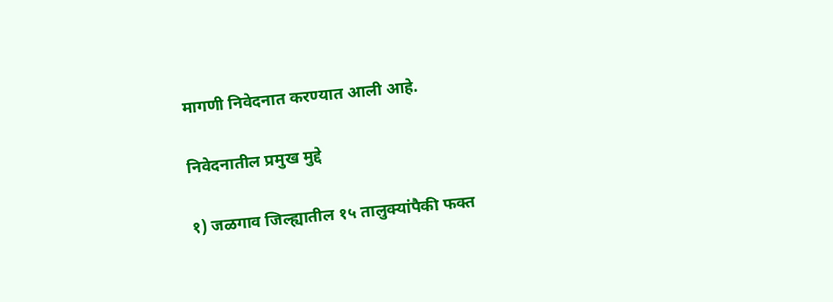मागणी निवेदनात करण्यात आली आहे.

निवेदनातील प्रमुख मुद्दे

१) जळगाव जिल्ह्यातील १५ तालुक्यांपैकी फक्त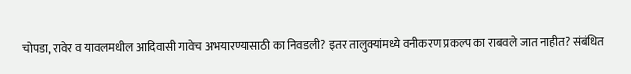चोपडा, रावेर व यावलमधील आदिवासी गावेच अभयारण्यासाठी का निवडली? इतर तालुक्यांमध्ये वनीकरण प्रकल्प का राबवले जात नाहीत? संबंधित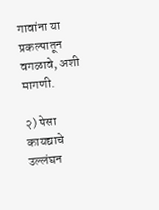गावांना या प्रकल्पातून वगळावे, अशी मागणी.

२) पेसा कायद्याचे उल्लंघन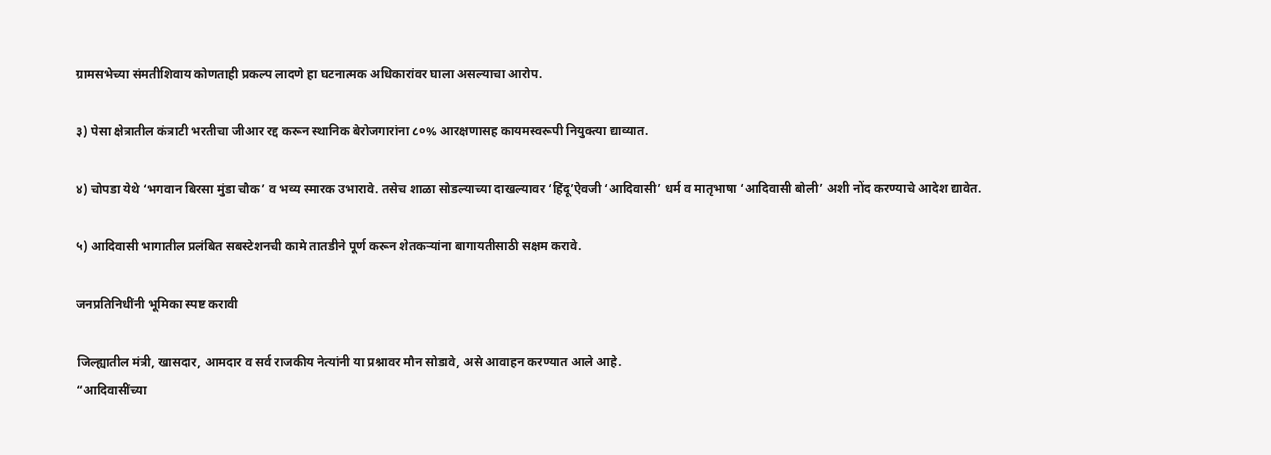ग्रामसभेच्या संमतीशिवाय कोणताही प्रकल्प लादणे हा घटनात्मक अधिकारांवर घाला असल्याचा आरोप.

३) पेसा क्षेत्रातील कंत्राटी भरतीचा जीआर रद्द करून स्थानिक बेरोजगारांना ८०% आरक्षणासह कायमस्वरूपी नियुक्त्या द्याव्यात.

४) चोपडा येथे ‘भगवान बिरसा मुंडा चौक’ व भव्य स्मारक उभारावे. तसेच शाळा सोडल्याच्या दाखल्यावर ‘हिंदू’ऐवजी ‘आदिवासी’ धर्म व मातृभाषा ‘आदिवासी बोली’ अशी नोंद करण्याचे आदेश द्यावेत.

५) आदिवासी भागातील प्रलंबित सबस्टेशनची कामे तातडीने पूर्ण करून शेतकऱ्यांना बागायतीसाठी सक्षम करावे.

जनप्रतिनिधींनी भूमिका स्पष्ट करावी

जिल्ह्यातील मंत्री, खासदार, आमदार व सर्व राजकीय नेत्यांनी या प्रश्नावर मौन सोडावे, असे आवाहन करण्यात आले आहे.
“आदिवासींच्या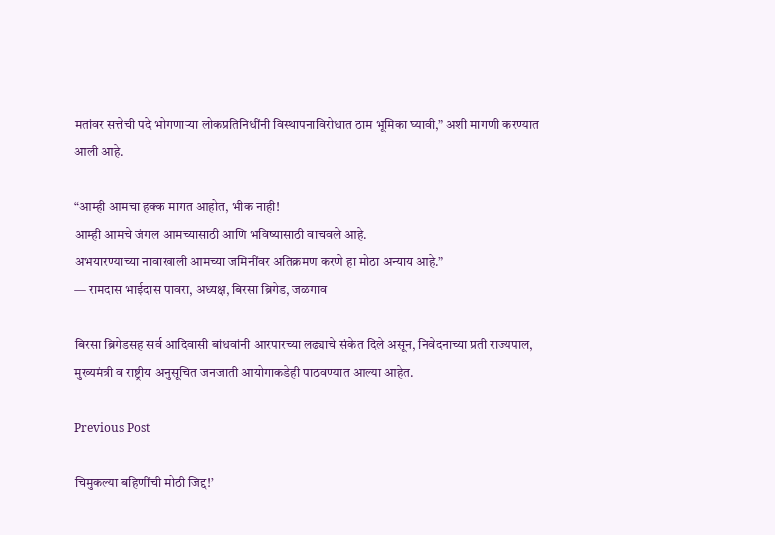मतांवर सत्तेची पदे भोगणाऱ्या लोकप्रतिनिधींनी विस्थापनाविरोधात ठाम भूमिका घ्यावी,” अशी मागणी करण्यात आली आहे.

“आम्ही आमचा हक्क मागत आहोत, भीक नाही!
आम्ही आमचे जंगल आमच्यासाठी आणि भविष्यासाठी वाचवले आहे.
अभयारण्याच्या नावाखाली आमच्या जमिनींवर अतिक्रमण करणे हा मोठा अन्याय आहे.”
— रामदास भाईदास पावरा, अध्यक्ष, बिरसा ब्रिगेड, जळगाव

बिरसा ब्रिगेडसह सर्व आदिवासी बांधवांनी आरपारच्या लढ्याचे संकेत दिले असून, निवेदनाच्या प्रती राज्यपाल, मुख्यमंत्री व राष्ट्रीय अनुसूचित जनजाती आयोगाकडेही पाठवण्यात आल्या आहेत.

Previous Post

चिमुकल्या बहिणींची मोठी जिद्द!’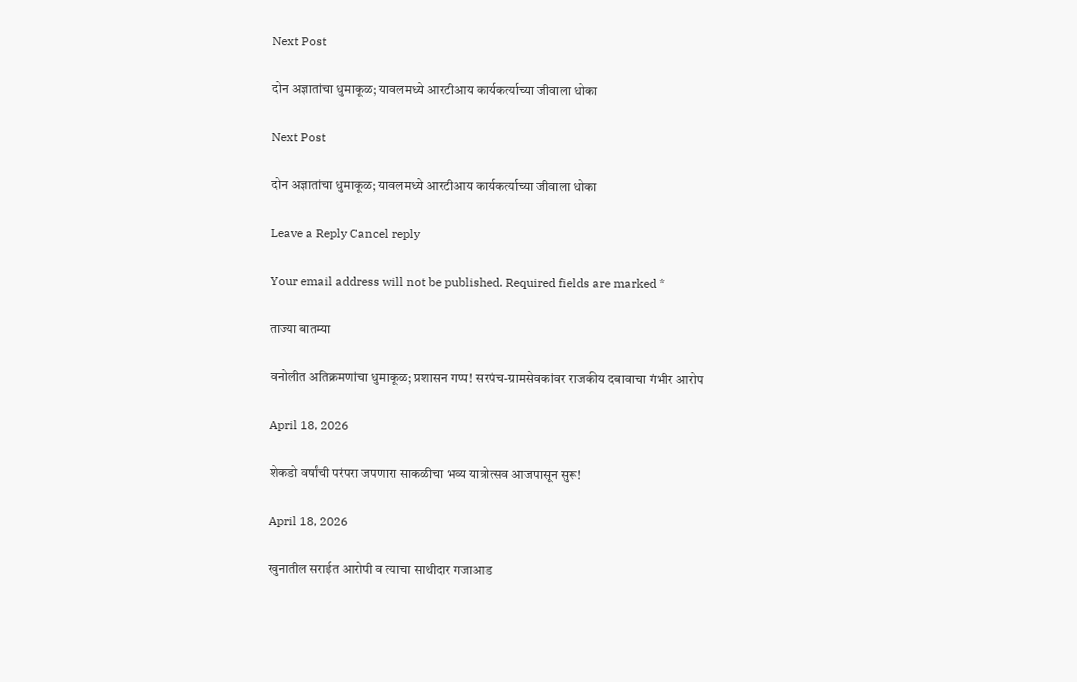Next Post

दोन अज्ञातांचा धुमाकूळ; यावलमध्ये आरटीआय कार्यकर्त्याच्या जीवाला धोका

Next Post

दोन अज्ञातांचा धुमाकूळ; यावलमध्ये आरटीआय कार्यकर्त्याच्या जीवाला धोका

Leave a Reply Cancel reply

Your email address will not be published. Required fields are marked *

ताज्या बातम्या

वनोलीत अतिक्रमणांचा धुमाकूळ; प्रशासन गप्प! सरपंच-ग्रामसेवकांवर राजकीय दबावाचा गंभीर आरोप

April 18, 2026

शेकडो वर्षांची परंपरा जपणारा साकळीचा भव्य यात्रोत्सव आजपासून सुरू!

April 18, 2026

खुनातील सराईत आरोपी व त्याचा साथीदार गजाआड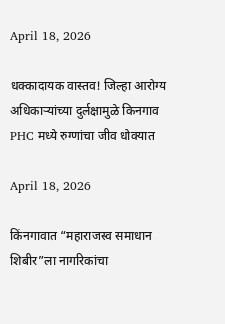April 18, 2026

धक्कादायक वास्तव! जिल्हा आरोग्य अधिकाऱ्यांच्या दुर्लक्षामुळे किनगाव PHC मध्ये रुग्णांचा जीव धोक्यात

April 18, 2026

किंनगावात “महाराजस्व समाधान शिबीर”ला नागरिकांचा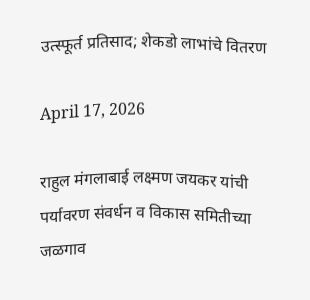उत्स्फूर्त प्रतिसाद; शेकडो लाभांचे वितरण

April 17, 2026

राहुल मंगलाबाई लक्ष्मण जयकर यांची पर्यावरण संवर्धन व विकास समितीच्या जळगाव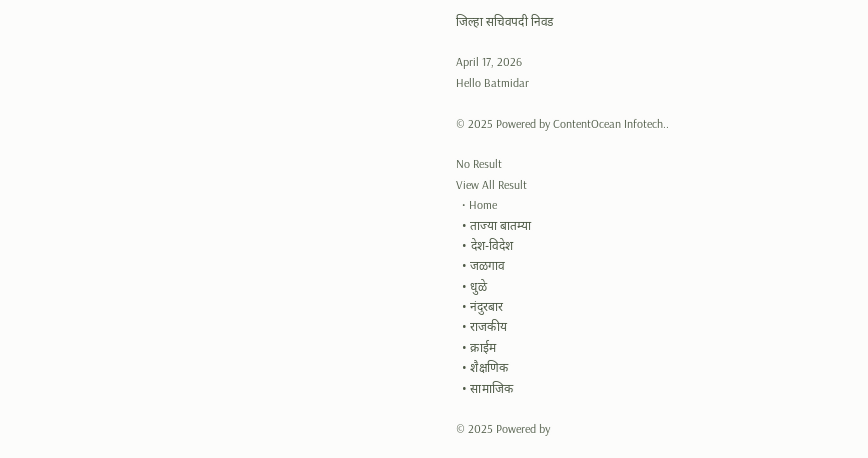जिल्हा सचिवपदी निवड

April 17, 2026
Hello Batmidar

© 2025 Powered by ContentOcean Infotech..

No Result
View All Result
  • Home
  • ताज्या बातम्या
  • देश-विदेश
  • जळगाव
  • धुळे
  • नंदुरबार
  • राजकीय
  • क्राईम
  • शैक्षणिक
  • सामाजिक

© 2025 Powered by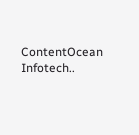ContentOcean Infotech..